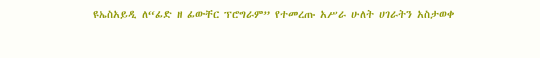ዩኤስአይዲ ለ“ፊድ ዘ ፊውቸር ፕሮግራም” የተመረጡ አሥራ ሁለት ሀገራትን አስታወቀ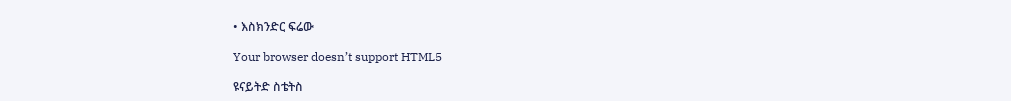• እስክንድር ፍሬው

Your browser doesn’t support HTML5

ዩናይትድ ስቴትስ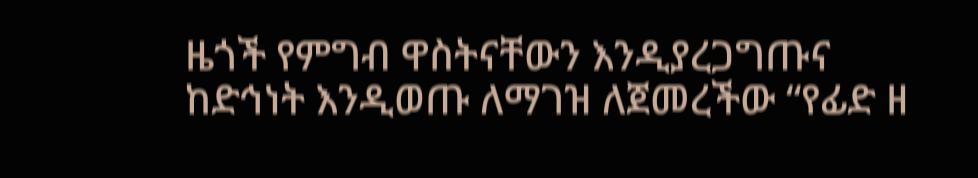ዜጎች የምግብ ዋስትናቸውን እንዲያረጋግጡና ከድኅነት እንዲወጡ ለማገዝ ለጀመረችው “የፊድ ዘ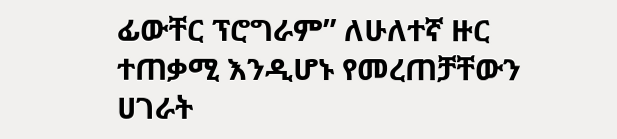ፊውቸር ፕሮግራም” ለሁለተኛ ዙር ተጠቃሚ እንዲሆኑ የመረጠቻቸውን ሀገራት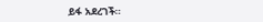ይፋ አደረገች፡፡